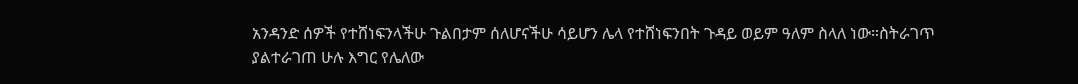አንዳንድ ሰዎች የተሸነፍንላችሁ ጉልበታም ሰለሆናችሁ ሳይሆን ሌላ የተሸነፍንበት ጉዳይ ወይም ዓለም ስላለ ነው።ስትራገጥ ያልተራገጠ ሁሉ እግር የሌለው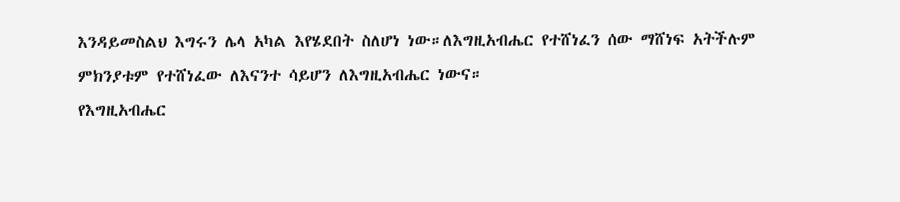እንዳይመስልህ እግሩን ሌላ አካል እየሄደበት ስለሆነ ነው።ለእግዚአብሔር የተሸነፈን ሰው ማሸነፍ አትችሉም ምክንያቱም የተሸነፈው ለእናንተ ሳይሆን ለእግዚአብሔር ነውና።
የእግዚአብሔር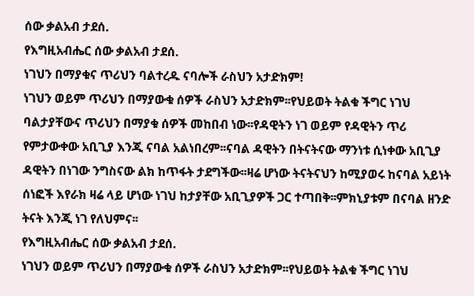ሰው ቃልአብ ታደሰ.
የእግዚአብሔር ሰው ቃልአብ ታደሰ.
ነገህን በማያቁና ጥሪህን ባልተረዱ ናባሎች ራስህን አታድክም!
ነገህን ወይም ጥሪህን በማያውቁ ሰዎች ራስህን አታድክም፡፡የህይወት ትልቁ ችግር ነገህ ባልታያቸውና ጥሪህን በማያቁ ሰዎች መከበብ ነው፡፡የዳዊትን ነገ ወይም የዳዊትን ጥሪ የምታውቀው አቢጊያ እንጂ ናባል አልነበረም፡፡ናባል ዳዊትን በትናትናው ማንነቱ ሲነቀው አቢጊያ ዳዊትን በነገው ንግስናው ልክ ከጥፋት ታደግችው፡፡ዛሬ ሆነው ትናትናህን ከሚያወሩ ከናባል አይነት ሰነፎች እየራክ ዛሬ ላይ ሆነው ነገህ ከታያቸው አቢጊያዎች ጋር ተጣበቅ፡፡ምክኒያቱም በናባል ዘንድ ትናት እንጂ ነገ የለህምና፡፡
የእግዚአብሔር ሰው ቃልአብ ታደሰ.
ነገህን ወይም ጥሪህን በማያውቁ ሰዎች ራስህን አታድክም፡፡የህይወት ትልቁ ችግር ነገህ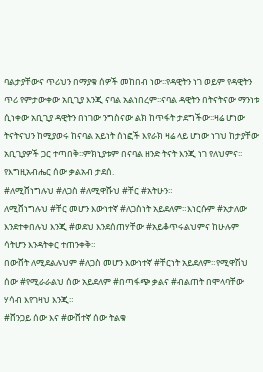ባልታያቸውና ጥሪህን በማያቁ ሰዎች መከበብ ነው፡፡የዳዊትን ነገ ወይም የዳዊትን ጥሪ የምታውቀው አቢጊያ እንጂ ናባል አልነበረም፡፡ናባል ዳዊትን በትናትናው ማንነቱ ሲነቀው አቢጊያ ዳዊትን በነገው ንግስናው ልክ ከጥፋት ታደግችው፡፡ዛሬ ሆነው ትናትናህን ከሚያወሩ ከናባል አይነት ሰነፎች እየራክ ዛሬ ላይ ሆነው ነገህ ከታያቸው አቢጊያዎች ጋር ተጣበቅ፡፡ምክኒያቱም በናባል ዘንድ ትናት እንጂ ነገ የለህምና፡፡
የእግዚአብሔር ሰው ቃልአብ ታደሰ.
#ለሚሸነግሉህ #ለጋስ #ለሚዋሹህ #ቸር #አትሁን።
ለሚሸነግሉህ #ቸር መሆን እውነተኛ #ለጋስነት አይደለም።እነርሱም #አታለው እንደተቀበሉህ እንጂ #ወደህ እንደሰጠሃቸው #አይቆጥሩልህምና ከሁሉም ሳትሆን እንዳትቀር ተጠንቀቅ።
በውሸት ለሚደልሉህም #ለጋስ መሆን እውነተኛ #ቸርነት አይደለም።የሚዋሽህ ሰው #የሚራራልህ ሰው አይደለም #በጣፋጭ ቃልና #ብልጠት በሞላባቸው ሃሳብ እየገዛህ እንጂ።
#ሸንጋይ ሰው እና #ውሸተኛ ሰው ትልቁ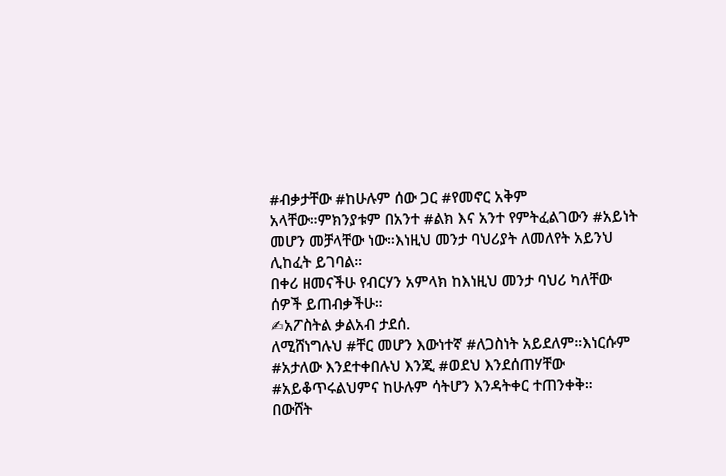#ብቃታቸው #ከሁሉም ሰው ጋር #የመኖር አቅም አላቸው።ምክንያቱም በአንተ #ልክ እና አንተ የምትፈልገውን #አይነት መሆን መቻላቸው ነው።እነዚህ መንታ ባህሪያት ለመለየት አይንህ ሊከፈት ይገባል።
በቀሪ ዘመናችሁ የብርሃን አምላክ ከእነዚህ መንታ ባህሪ ካለቸው ሰዎች ይጠብቃችሁ።
✍አፖስትል ቃልአብ ታደሰ.
ለሚሸነግሉህ #ቸር መሆን እውነተኛ #ለጋስነት አይደለም።እነርሱም #አታለው እንደተቀበሉህ እንጂ #ወደህ እንደሰጠሃቸው #አይቆጥሩልህምና ከሁሉም ሳትሆን እንዳትቀር ተጠንቀቅ።
በውሸት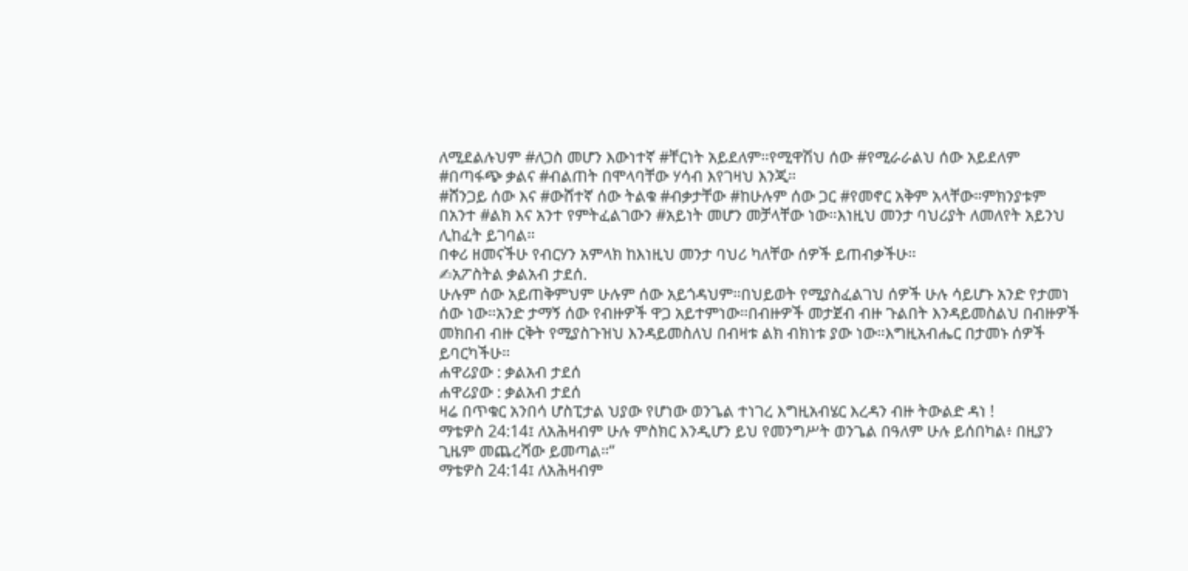ለሚደልሉህም #ለጋስ መሆን እውነተኛ #ቸርነት አይደለም።የሚዋሽህ ሰው #የሚራራልህ ሰው አይደለም #በጣፋጭ ቃልና #ብልጠት በሞላባቸው ሃሳብ እየገዛህ እንጂ።
#ሸንጋይ ሰው እና #ውሸተኛ ሰው ትልቁ #ብቃታቸው #ከሁሉም ሰው ጋር #የመኖር አቅም አላቸው።ምክንያቱም በአንተ #ልክ እና አንተ የምትፈልገውን #አይነት መሆን መቻላቸው ነው።እነዚህ መንታ ባህሪያት ለመለየት አይንህ ሊከፈት ይገባል።
በቀሪ ዘመናችሁ የብርሃን አምላክ ከእነዚህ መንታ ባህሪ ካለቸው ሰዎች ይጠብቃችሁ።
✍አፖስትል ቃልአብ ታደሰ.
ሁሉም ሰው አይጠቅምህም ሁሉም ሰው አይጎዳህም።በህይወት የሚያስፈልገህ ሰዎች ሁሉ ሳይሆኑ አንድ የታመነ ሰው ነው።አንድ ታማኝ ሰው የብዙዎች ዋጋ አይተምነው።በብዙዎች መታጀብ ብዙ ጉልበት እንዳይመስልህ በብዙዎች መክበብ ብዙ ርቅት የሚያስጉዝህ እንዳይመስለህ በብዛቱ ልክ ብክነቱ ያው ነው።እግዚአብሔር በታመኑ ሰዎች ይባርካችሁ።
ሐዋሪያው : ቃልአብ ታደሰ
ሐዋሪያው : ቃልአብ ታደሰ
ዛሬ በጥቁር አንበሳ ሆስፒታል ህያው የሆነው ወንጌል ተነገረ እግዚአብሄር እረዳን ብዙ ትውልድ ዳነ !
ማቴዎስ 24:14፤ ለአሕዛብም ሁሉ ምስክር እንዲሆን ይህ የመንግሥት ወንጌል በዓለም ሁሉ ይሰበካል፥ በዚያን ጊዜም መጨረሻው ይመጣል።”
ማቴዎስ 24:14፤ ለአሕዛብም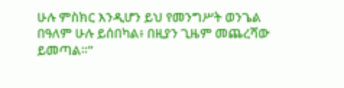ሁሉ ምስክር እንዲሆን ይህ የመንግሥት ወንጌል በዓለም ሁሉ ይሰበካል፥ በዚያን ጊዜም መጨረሻው ይመጣል።”